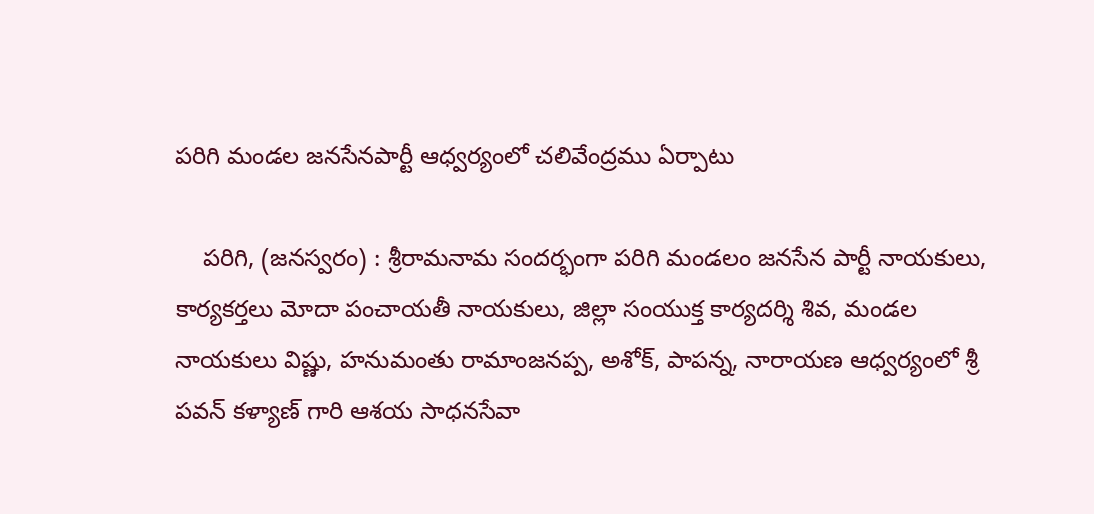పరిగి మండల జనసేనపార్టీ ఆధ్వర్యంలో చలివేంద్రము ఏర్పాటు

    పరిగి, (జనస్వరం) : శ్రీరామనామ సందర్భంగా పరిగి మండలం జనసేన పార్టీ నాయకులు, కార్యకర్తలు మోదా పంచాయతీ నాయకులు, జిల్లా సంయుక్త కార్యదర్శి శివ, మండల నాయకులు విష్ణు, హనుమంతు రామాంజనప్ప, అశోక్, పాపన్న, నారాయణ ఆధ్వర్యంలో శ్రీ పవన్ కళ్యాణ్ గారి ఆశయ సాధనసేవా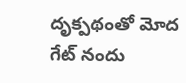దృక్పథంతో మోద గేట్ నందు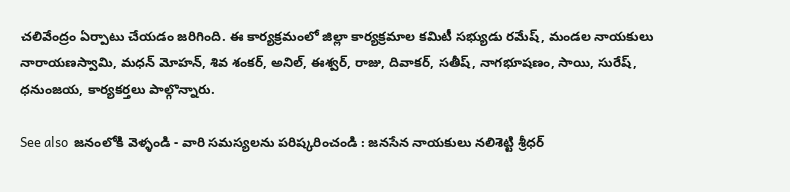చలివేంద్రం ఏర్పాటు చేయడం జరిగింది. ఈ కార్యక్రమంలో జిల్లా కార్యక్రమాల కమిటీ సభ్యుడు రమేష్, మండల నాయకులు నారాయణస్వామి, మధన్ మోహన్, శివ శంకర్, అనిల్, ఈశ్వర్, రాజు, దివాకర్, సతీష్, నాగభూషణం, సాయి, సురేష్, ధనుంజయ, కార్యకర్తలు పాల్గొన్నారు.

See also  జనంలోకి వెళ్ళండి - వారి సమస్యలను పరిష్కరించండి : జనసేన నాయకులు నలిశెట్టి శ్రీధర్